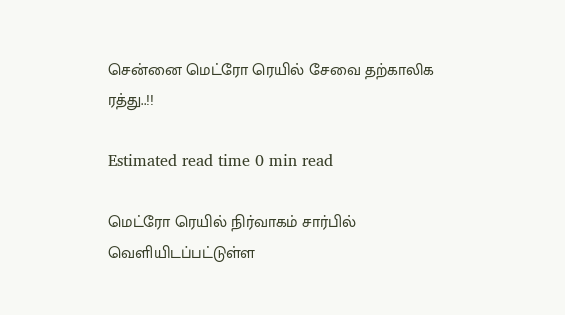சென்னை மெட்ரோ ரெயில் சேவை தற்காலிக ரத்து..!!

Estimated read time 0 min read

மெட்ரோ ரெயில் நிர்வாகம் சார்பில் வெளியிடப்பட்டுள்ள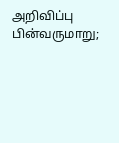அறிவிப்பு பின்வருமாறு;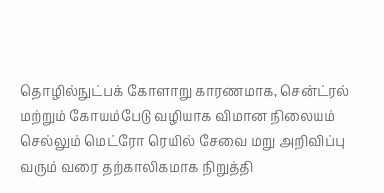தொழில்நுட்பக் கோளாறு காரணமாக, சென்ட்ரல் மற்றும் கோயம்பேடு வழியாக விமான நிலையம் செல்லும் மெட்ரோ ரெயில் சேவை மறு அறிவிப்பு வரும் வரை தற்காலிகமாக நிறுத்தி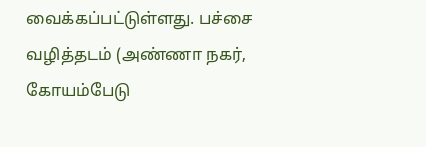வைக்கப்பட்டுள்ளது. பச்சை வழித்தடம் (அண்ணா நகர், கோயம்பேடு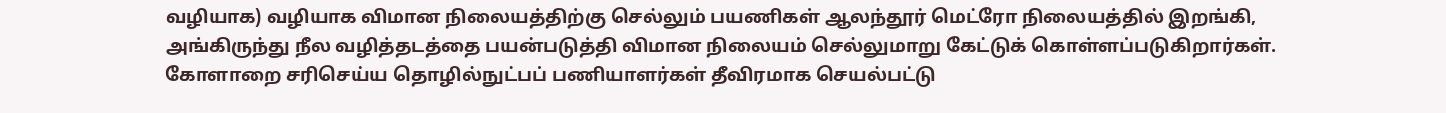வழியாக) வழியாக விமான நிலையத்திற்கு செல்லும் பயணிகள் ஆலந்தூர் மெட்ரோ நிலையத்தில் இறங்கி, அங்கிருந்து நீல வழித்தடத்தை பயன்படுத்தி விமான நிலையம் செல்லுமாறு கேட்டுக் கொள்ளப்படுகிறார்கள்.
கோளாறை சரிசெய்ய தொழில்நுட்பப் பணியாளர்கள் தீவிரமாக செயல்பட்டு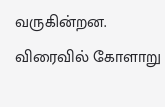வருகின்றன. விரைவில் கோளாறு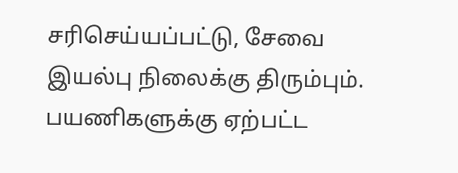சரிசெய்யப்பட்டு, சேவை இயல்பு நிலைக்கு திரும்பும். பயணிகளுக்கு ஏற்பட்ட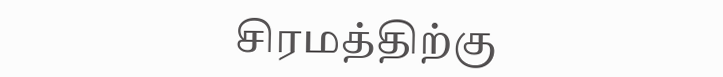சிரமத்திற்கு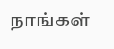நாங்கள்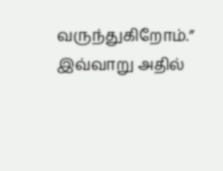வருந்துகிறோம்.”
இவ்வாறு அதில்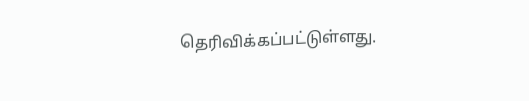தெரிவிக்கப்பட்டுள்ளது.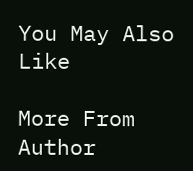You May Also Like

More From Author